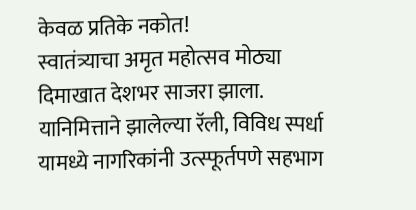केवळ प्रतिके नकोत!
स्वातंत्र्याचा अमृत महोत्सव मोठ्या दिमाखात देशभर साजरा झाला. यानिमित्ताने झालेल्या रॅली, विविध स्पर्धा यामध्ये नागरिकांनी उत्स्फूर्तपणे सहभाग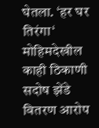घेतला. ‘हर घर तिरंगा‘ मोहिमदेखील काही ठिकाणी सदोष झेंडे वितरण आरोप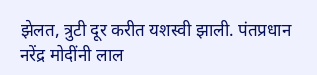झेलत, त्रुटी दूर करीत यशस्वी झाली. पंतप्रधान नरेंद्र मोदींनी लाल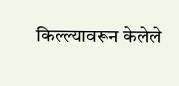किल्ल्यावरून केलेले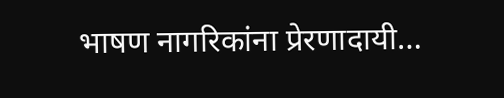भाषण नागरिकांना प्रेरणादायी…